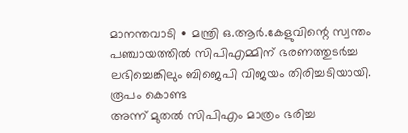മാനന്തവാടി ∙ മന്ത്രി ഒ.ആർ.കേളുവിന്റെ സ്വന്തം പഞ്ചായത്തിൽ സിപിഎമ്മിന് ഭരണത്തുടർച്ച ലഭിച്ചെങ്കിലും ബിജെപി വിജയം തിരിച്ചടിയായി. രൂപം കൊണ്ട
അന്ന് മുതൽ സിപിഎം മാത്രം ഭരിച്ച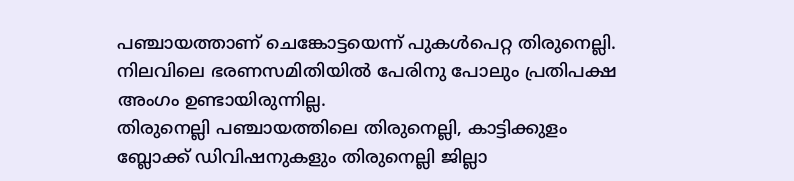പഞ്ചായത്താണ് ചെങ്കോട്ടയെന്ന് പുകൾപെറ്റ തിരുനെല്ലി. നിലവിലെ ഭരണസമിതിയിൽ പേരിനു പോലും പ്രതിപക്ഷ അംഗം ഉണ്ടായിരുന്നില്ല.
തിരുനെല്ലി പഞ്ചായത്തിലെ തിരുനെല്ലി, കാട്ടിക്കുളം ബ്ലോക്ക് ഡിവിഷനുകളും തിരുനെല്ലി ജില്ലാ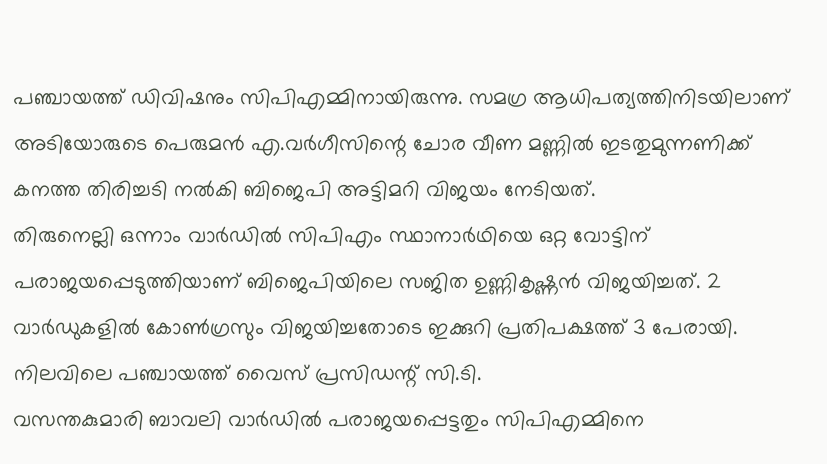പഞ്ചായത്ത് ഡിവിഷനും സിപിഎമ്മിനായിരുന്നു. സമഗ്ര ആധിപത്യത്തിനിടയിലാണ് അടിയോരുടെ പെരുമൻ എ.വർഗീസിന്റെ ചോര വീണ മണ്ണിൽ ഇടതുമുന്നണിക്ക് കനത്ത തിരിച്ചടി നൽകി ബിജെപി അട്ടിമറി വിജയം നേടിയത്.
തിരുനെല്ലി ഒന്നാം വാർഡിൽ സിപിഎം സ്ഥാനാർഥിയെ ഒറ്റ വോട്ടിന് പരാജയപ്പെടുത്തിയാണ് ബിജെപിയിലെ സജിത ഉണ്ണികൃഷ്ണൻ വിജയിച്ചത്. 2 വാർഡുകളിൽ കോൺഗ്രസും വിജയിച്ചതോടെ ഇക്കുറി പ്രതിപക്ഷത്ത് 3 പേരായി.
നിലവിലെ പഞ്ചായത്ത് വൈസ് പ്രസിഡന്റ് സി.ടി.
വസന്തകുമാരി ബാവലി വാർഡിൽ പരാജയപ്പെട്ടതും സിപിഎമ്മിനെ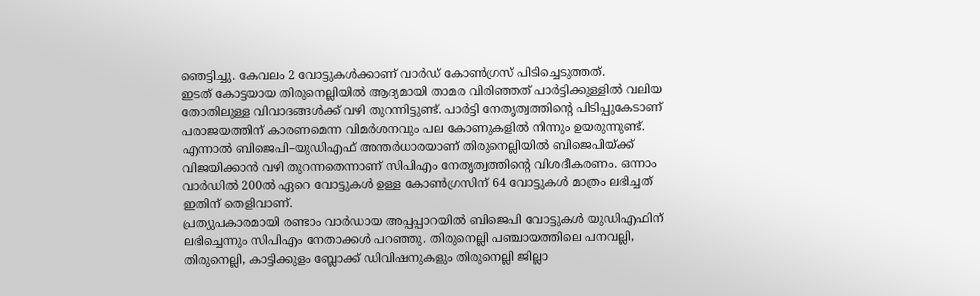ഞെട്ടിച്ചു. കേവലം 2 വോട്ടുകൾക്കാണ് വാർഡ് കോൺഗ്രസ് പിടിച്ചെടുത്തത്.
ഇടത് കോട്ടയായ തിരുനെല്ലിയിൽ ആദ്യമായി താമര വിരിഞ്ഞത് പാർട്ടിക്കുള്ളിൽ വലിയ തോതിലുള്ള വിവാദങ്ങൾക്ക് വഴി തുറന്നിട്ടുണ്ട്. പാർട്ടി നേതൃത്വത്തിന്റെ പിടിപ്പുകേടാണ് പരാജയത്തിന് കാരണമെന്ന വിമർശനവും പല കോണുകളിൽ നിന്നും ഉയരുന്നുണ്ട്.
എന്നാൽ ബിജെപി–യുഡിഎഫ് അന്തർധാരയാണ് തിരുനെല്ലിയിൽ ബിജെപിയ്ക്ക് വിജയിക്കാൻ വഴി തുറന്നതെന്നാണ് സിപിഎം നേതൃത്വത്തിന്റെ വിശദീകരണം. ഒന്നാം വാർഡിൽ 200ൽ ഏറെ വോട്ടുകൾ ഉള്ള കോൺഗ്രസിന് 64 വോട്ടുകൾ മാത്രം ലഭിച്ചത് ഇതിന് തെളിവാണ്.
പ്രത്യുപകാരമായി രണ്ടാം വാർഡായ അപ്പപ്പാറയിൽ ബിജെപി വോട്ടുകൾ യുഡിഎഫിന് ലഭിച്ചെന്നും സിപിഎം നേതാക്കൾ പറഞ്ഞു. തിരുനെല്ലി പഞ്ചായത്തിലെ പനവല്ലി, തിരുനെല്ലി, കാട്ടിക്കുളം ബ്ലോക്ക് ഡിവിഷനുകളും തിരുനെല്ലി ജില്ലാ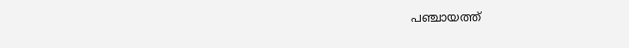പഞ്ചായത്ത്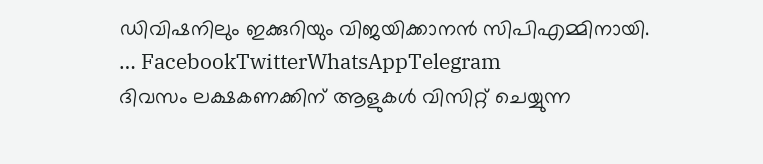ഡിവിഷനിലും ഇക്കുറിയും വിജയിക്കാനൻ സിപിഎമ്മിനായി.
… FacebookTwitterWhatsAppTelegram
ദിവസം ലക്ഷകണക്കിന് ആളുകൾ വിസിറ്റ് ചെയ്യുന്ന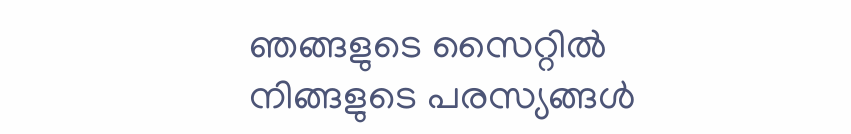ഞങ്ങളുടെ സൈറ്റിൽ നിങ്ങളുടെ പരസ്യങ്ങൾ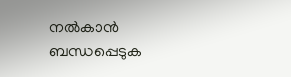നൽകാൻ ബന്ധപ്പെടുക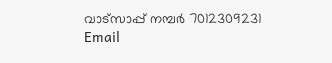വാട്സാപ്പ് നമ്പർ 7012309231 Email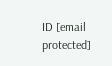ID [email protected]